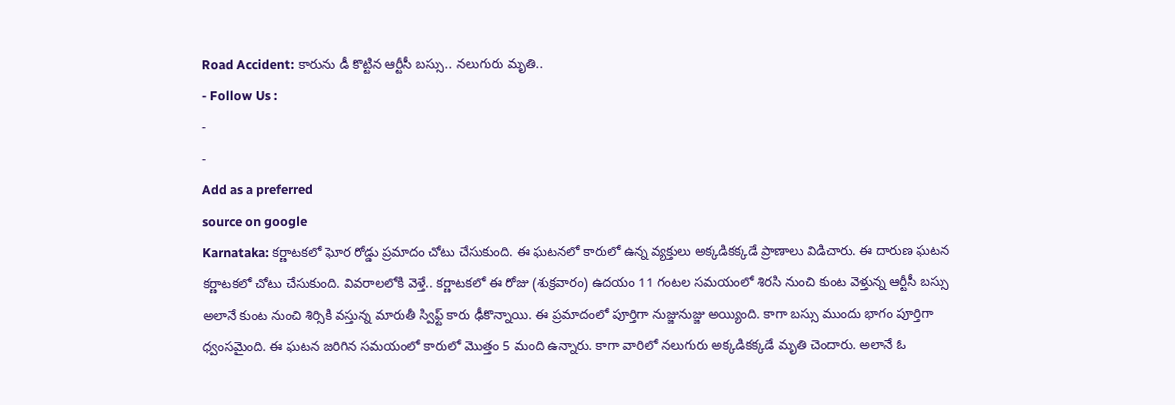Road Accident: కారును డీ కొట్టిన ఆర్టీసీ బస్సు.. నలుగురు మృతి..
- Follow Us :
-
-
Add as a preferred
source on google
Karnataka: కర్ణాటకలో ఘోర రోడ్డు ప్రమాదం చోటు చేసుకుంది. ఈ ఘటనలో కారులో ఉన్న వ్యక్తులు అక్కడికక్కడే ప్రాణాలు విడిచారు. ఈ దారుణ ఘటన కర్ణాటకలో చోటు చేసుకుంది. వివరాలలోకి వెళ్తే.. కర్ణాటకలో ఈ రోజు (శుక్రవారం) ఉదయం 11 గంటల సమయంలో శిరసి నుంచి కుంట వెళ్తున్న ఆర్టీసీ బస్సు అలానే కుంట నుంచి శిర్సికి వస్తున్న మారుతీ స్విఫ్ట్ కారు ఢీకొన్నాయి. ఈ ప్రమాదంలో పూర్తిగా నుజ్జునుజ్జు అయ్యింది. కాగా బస్సు ముందు భాగం పూర్తిగా ధ్వంసమైంది. ఈ ఘటన జరిగిన సమయంలో కారులో మొత్తం 5 మంది ఉన్నారు. కాగా వారిలో నలుగురు అక్కడికక్కడే మృతి చెందారు. అలానే ఓ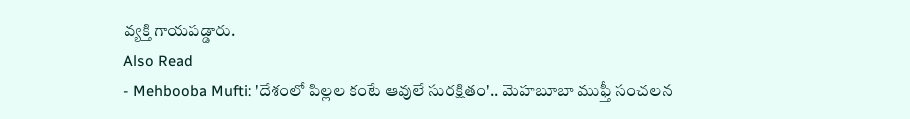వ్యక్తి గాయపడ్డారు.
Also Read
- Mehbooba Mufti: 'దేశంలో పిల్లల కంటే ఆవులే సురక్షితం'.. మెహబూబా ముఫ్తీ సంచలన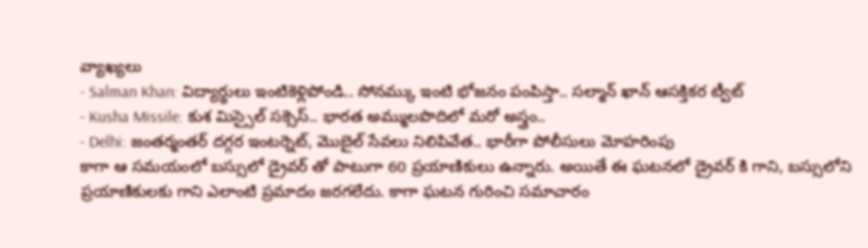వ్యాఖ్యలు
- Salman Khan: విద్యార్థులు ఇంటికెళ్లిపోండి.. సోనమ్కు ఇంటి భోజనం పంపిస్తా.. సల్మాన్ ఖాన్ ఆసక్తికర ట్వీట్
- Kusha Missile: కుశ మిస్సైల్ సక్సెస్.. భారత అమ్ములపొదిలో మరో అస్త్రం..
- Delhi: జంతర్మంతర్ దగ్గర ఇంటర్నెట్, మొబైల్ సేవలు నిలిపివేత.. భారీగా పోలీసులు మోహరింపు
కాగా ఆ సమయంలో బస్సులో డ్రైవర్ తో పాటుగా 60 ప్రయాణికులు ఉన్నారు. అయితే ఈ ఘటనలో డ్రైవర్ కి గాని, బస్సులోని ప్రయాణికులకు గాని ఎలాంటి ప్రమాదం జరగలేదు. కాగా ఘటన గురించి సమాచారం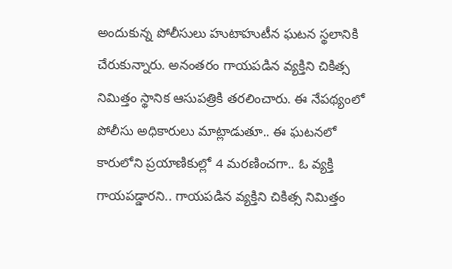అందుకున్న పోలీసులు హుటాహుటీన ఘటన స్థలానికి చేరుకున్నారు. అనంతరం గాయపడిన వ్యక్తిని చికిత్స నిమిత్తం స్థానిక ఆసుపత్రికి తరలించారు. ఈ నేపథ్యంలో పోలీసు అధికారులు మాట్లాడుతూ.. ఈ ఘటనలో కారులోని ప్రయాణికుల్లో 4 మరణించగా.. ఓ వ్యక్తి గాయపడ్డారని.. గాయపడిన వ్యక్తిని చికిత్స నిమిత్తం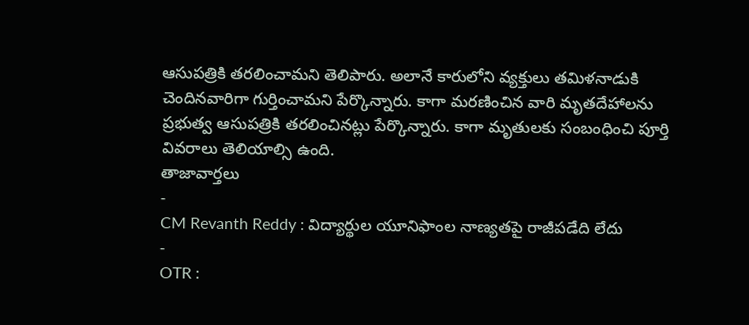ఆసుపత్రికి తరలించామని తెలిపారు. అలానే కారులోని వ్యక్తులు తమిళనాడుకి చెందినవారిగా గుర్తించామని పేర్కొన్నారు. కాగా మరణించిన వారి మృతదేహాలను ప్రభుత్వ ఆసుపత్రికి తరలించినట్లు పేర్కొన్నారు. కాగా మృతులకు సంబంధించి పూర్తి వివరాలు తెలియాల్సి ఉంది.
తాజావార్తలు
-
CM Revanth Reddy : విద్యార్థుల యూనిఫాంల నాణ్యతపై రాజీపడేది లేదు
-
OTR :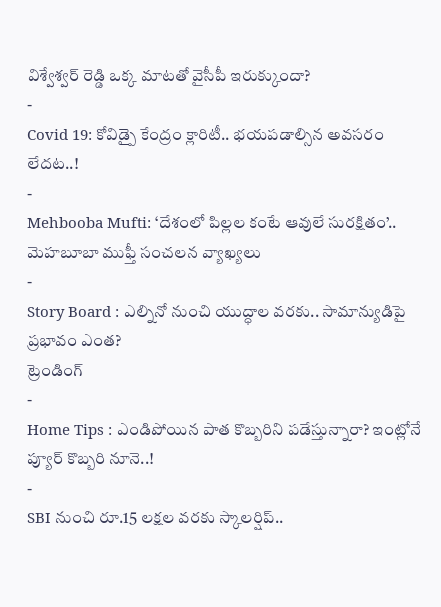విశ్వేశ్వర్ రెడ్డి ఒక్క మాటతో వైసీపీ ఇరుక్కుందా?
-
Covid 19: కోవిడ్పై కేంద్రం క్లారిటీ.. భయపడాల్సిన అవసరం లేదట..!
-
Mehbooba Mufti: ‘దేశంలో పిల్లల కంటే ఆవులే సురక్షితం’.. మెహబూబా ముఫ్తీ సంచలన వ్యాఖ్యలు
-
Story Board : ఎల్నినో నుంచి యుద్ధాల వరకు.. సామాన్యుడిపై ప్రభావం ఎంత?
ట్రెండింగ్
-
Home Tips : ఎండిపోయిన పాత కొబ్బరిని పడేస్తున్నారా? ఇంట్లోనే ప్యూర్ కొబ్బరి నూనె..!
-
SBI నుంచి రూ.15 లక్షల వరకు స్కాలర్షిప్..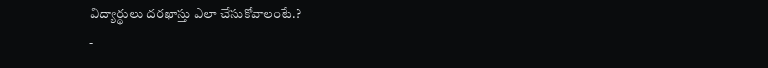విద్యార్థులు దరఖాస్తు ఎలా చేసుకోవాలంటే.?
-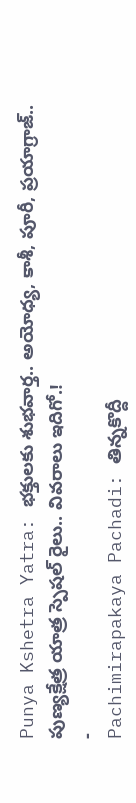Punya Kshetra Yatra: భక్తులకు శుభవార్త.. అయోధ్య, కాశీ, పూరీ, ప్రయాగ్రాజ్.. పుణ్యక్షేత్ర యాత్ర స్పెషల్ రైలు.. వివరాలు ఇదిగో.!
-
Pachimirapakaya Pachadi: తిన్నకొద్దీ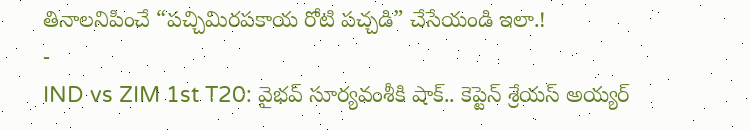తినాలనిపించే “పచ్చిమిరపకాయ రోటి పచ్చడి” చేసేయండి ఇలా.!
-
IND vs ZIM 1st T20: వైభవ్ సూర్యవంశీకి షాక్.. కెప్టెన్ శ్రేయస్ అయ్యర్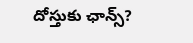దోస్తుకు ఛాన్స్?